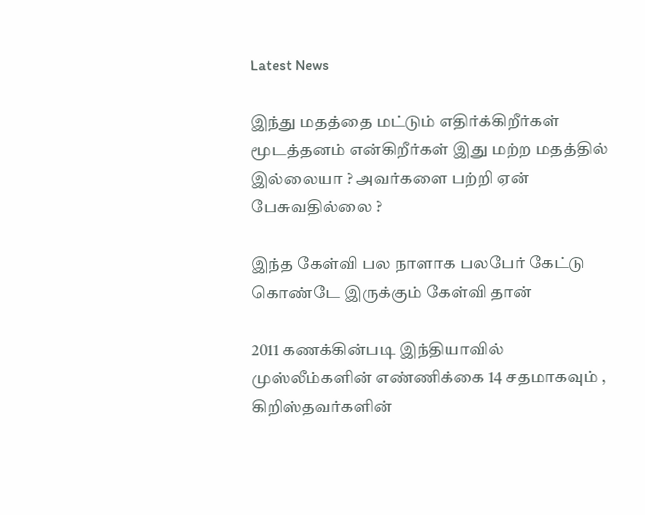Latest News

இந்து மதத்தை மட்டும் எதிர்க்கிறீர்கள் மூடத்தனம் என்கிறீர்கள் இது மற்ற மதத்தில் இல்லையா ? அவர்களை பற்றி ஏன் பேசுவதில்லை ?

இந்த கேள்வி பல நாளாக பலபேர் கேட்டு கொண்டே இருக்கும் கேள்வி தான்

2011 கணக்கின்படி இந்தியாவில் முஸ்லீம்களின் எண்ணிக்கை 14 சதமாகவும் , கிறிஸ்தவர்களின்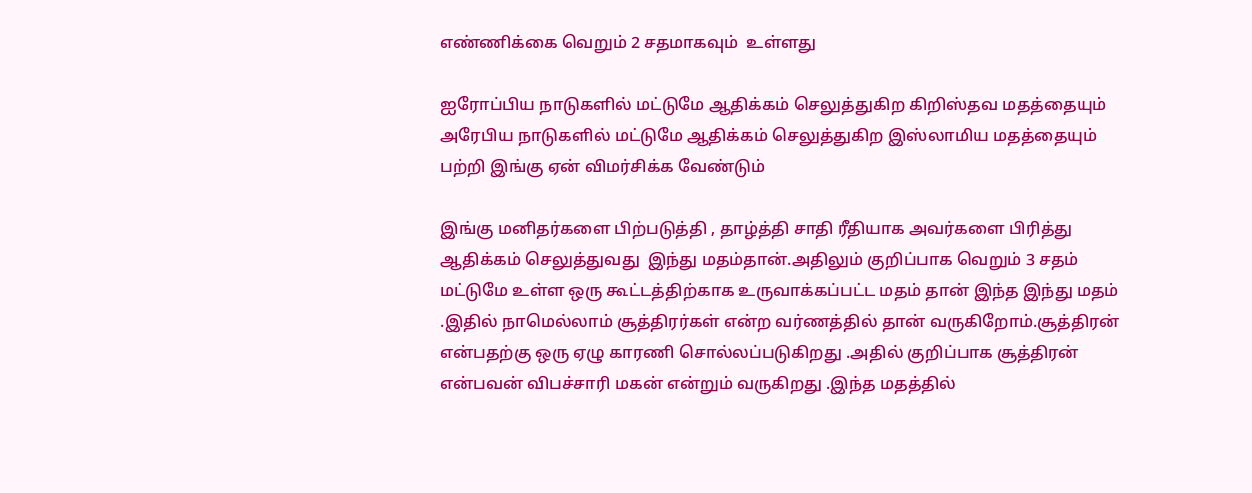எண்ணிக்கை வெறும் 2 சதமாகவும்  உள்ளது

ஐரோப்பிய நாடுகளில் மட்டுமே ஆதிக்கம் செலுத்துகிற கிறிஸ்தவ மதத்தையும் அரேபிய நாடுகளில் மட்டுமே ஆதிக்கம் செலுத்துகிற இஸ்லாமிய மதத்தையும் பற்றி இங்கு ஏன் விமர்சிக்க வேண்டும்

இங்கு மனிதர்களை பிற்படுத்தி , தாழ்த்தி சாதி ரீதியாக அவர்களை பிரித்து ஆதிக்கம் செலுத்துவது  இந்து மதம்தான்.அதிலும் குறிப்பாக வெறும் 3 சதம் மட்டுமே உள்ள ஒரு கூட்டத்திற்காக உருவாக்கப்பட்ட மதம் தான் இந்த இந்து மதம் .இதில் நாமெல்லாம் சூத்திரர்கள் என்ற வர்ணத்தில் தான் வருகிறோம்.சூத்திரன் என்பதற்கு ஒரு ஏழு காரணி சொல்லப்படுகிறது .அதில் குறிப்பாக சூத்திரன் என்பவன் விபச்சாரி மகன் என்றும் வருகிறது .இந்த மதத்தில்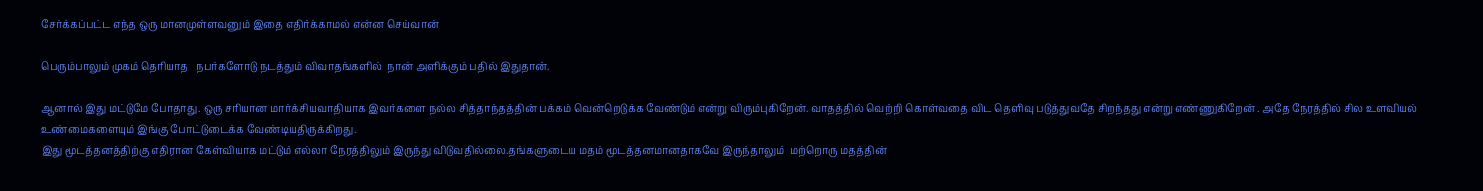சேர்க்கப்பட்ட எந்த ஒரு மானமுள்ளவனும் இதை எதிர்க்காமல் என்ன செய்வான்

பெரும்பாலும் முகம் தெரியாத   நபர்களோடு நடத்தும் விவாதங்களில்  நான் அளிக்கும் பதில் இதுதான்.

ஆனால் இது மட்டுமே போதாது. ஒரு சரியான மார்க்சியவாதியாக இவர்களை நல்ல சித்தாந்தத்தின் பக்கம் வென்றெடுக்க வேண்டும் என்று விரும்புகிறேன். வாதத்தில் வெற்றி கொள்வதை விட தெளிவு படுத்துவதே சிறந்தது என்று எண்ணுகிறேன் . அதே நேரத்தில் சில உளவியல் உண்மைகளையும் இங்கு போட்டுடைக்க வேண்டியதிருக்கிறது.
இது மூடத்தனத்திற்கு எதிரான கேள்வியாக மட்டும் எல்லா நேரத்திலும் இருந்து விடுவதில்லை.தங்களுடைய மதம் மூடத்தனமானதாகவே இருந்தாலும்  மற்றொரு மதத்தின்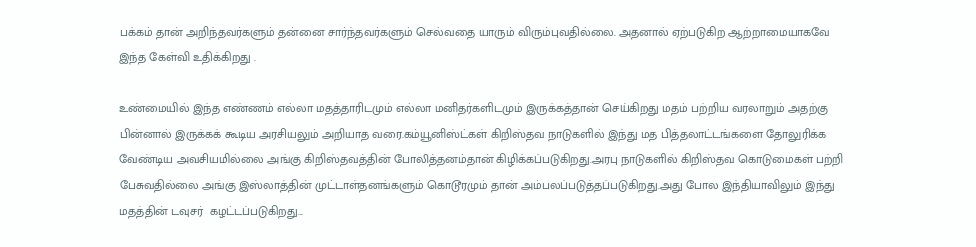பக்கம் தான் அறிந்தவர்களும் தன்னை சார்ந்தவர்களும் செல்வதை யாரும் விரும்புவதில்லை. அதனால் ஏற்படுகிற ஆற்றாமையாகவே இந்த கேள்வி உதிக்கிறது .

உண்மையில் இந்த எண்ணம் எல்லா மதத்தாரிடமும் எல்லா மனிதர்களிடமும் இருக்கத்தான் செய்கிறது மதம் பற்றிய வரலாறும் அதற்கு பின்னால் இருக்கக் கூடிய அரசியலும் அறியாத வரை.கம்யூனிஸ்ட்கள் கிறிஸ்தவ நாடுகளில் இந்து மத பித்தலாட்டங்களை தோலுரிக்க வேண்டிய அவசியமில்லை அங்கு கிறிஸ்தவத்தின் போலித்தனம்தான் கிழிக்கப்படுகிறது.அரபு நாடுகளில் கிறிஸ்தவ கொடுமைகள் பற்றி பேசுவதில்லை அங்கு இஸ்லாத்தின் முட்டாள்தனங்களும் கொடூரமும் தான் அம்பலப்படுத்தப்படுகிறது.அது போல இந்தியாவிலும் இந்து மதத்தின் டவுசர்  கழட்டப்படுகிறது...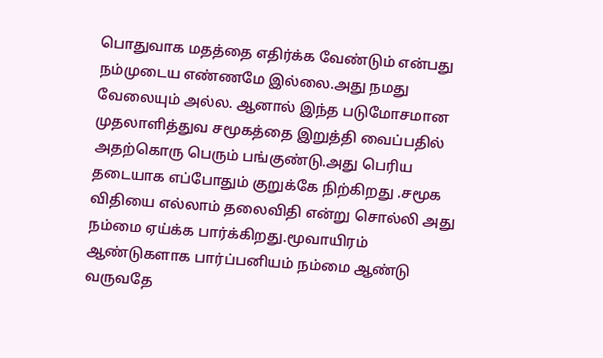பொதுவாக மதத்தை எதிர்க்க வேண்டும் என்பது நம்முடைய எண்ணமே இல்லை.அது நமது வேலையும் அல்ல. ஆனால் இந்த படுமோசமான முதலாளித்துவ சமூகத்தை இறுத்தி வைப்பதில் அதற்கொரு பெரும் பங்குண்டு.அது பெரிய தடையாக எப்போதும் குறுக்கே நிற்கிறது .சமூக விதியை எல்லாம் தலைவிதி என்று சொல்லி அது நம்மை ஏய்க்க பார்க்கிறது.மூவாயிரம் ஆண்டுகளாக பார்ப்பனியம் நம்மை ஆண்டு வருவதே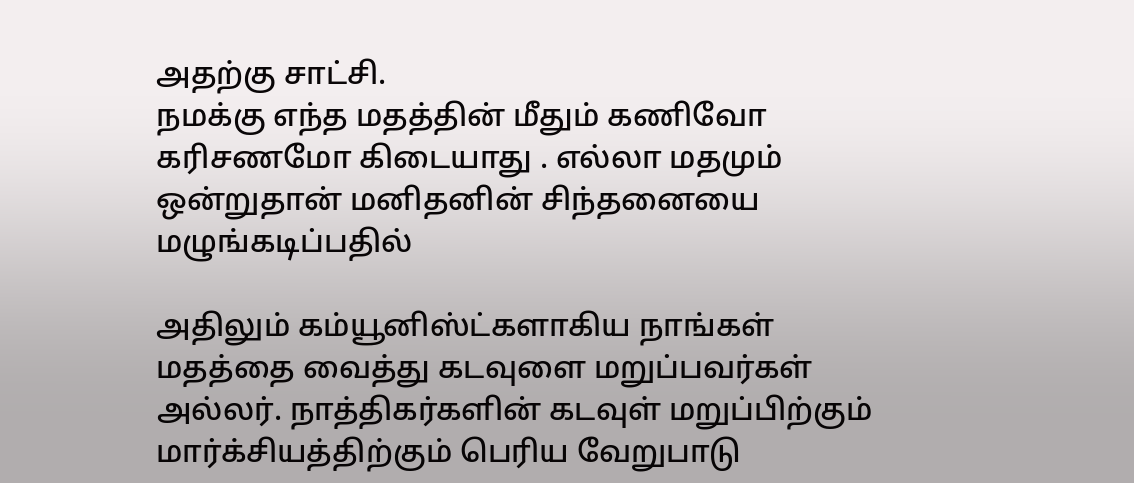அதற்கு சாட்சி.
நமக்கு எந்த மதத்தின் மீதும் கணிவோ கரிசணமோ கிடையாது . எல்லா மதமும் ஒன்றுதான் மனிதனின் சிந்தனையை மழுங்கடிப்பதில்

அதிலும் கம்யூனிஸ்ட்களாகிய நாங்கள் மதத்தை வைத்து கடவுளை மறுப்பவர்கள் அல்லர். நாத்திகர்களின் கடவுள் மறுப்பிற்கும் மார்க்சியத்திற்கும் பெரிய வேறுபாடு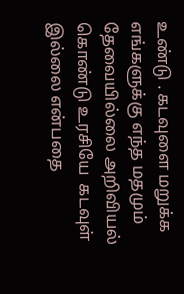உண்டு . கடவுளை மறுக்க எங்களுக்கு எந்த மதமும் தேவையில்லை அறிவியல் கொண்டு உரசியே  கடவுள் இல்லை என்பதை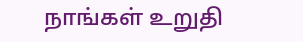நாங்கள் உறுதி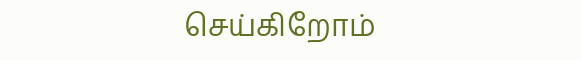செய்கிறோம்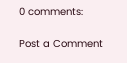0 comments:

Post a Comment